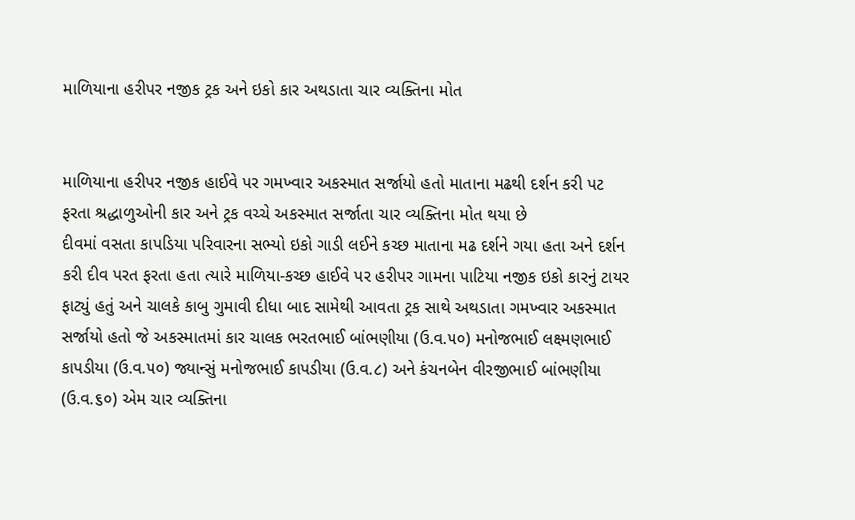માળિયાના હરીપર નજીક ટ્રક અને ઇકો કાર અથડાતા ચાર વ્યક્તિના મોત


માળિયાના હરીપર નજીક હાઈવે પર ગમખ્વાર અકસ્માત સર્જાયો હતો માતાના મઢથી દર્શન કરી પટ ફરતા શ્રદ્ધાળુઓની કાર અને ટ્રક વચ્ચે અકસ્માત સર્જાતા ચાર વ્યક્તિના મોત થયા છે
દીવમાં વસતા કાપડિયા પરિવારના સભ્યો ઇકો ગાડી લઈને કચ્છ માતાના મઢ દર્શને ગયા હતા અને દર્શન કરી દીવ પરત ફરતા હતા ત્યારે માળિયા-કચ્છ હાઈવે પર હરીપર ગામના પાટિયા નજીક ઇકો કારનું ટાયર ફાટ્યું હતું અને ચાલકે કાબુ ગુમાવી દીધા બાદ સામેથી આવતા ટ્રક સાથે અથડાતા ગમખ્વાર અકસ્માત સર્જાયો હતો જે અકસ્માતમાં કાર ચાલક ભરતભાઈ બાંભણીયા (ઉ.વ.૫૦) મનોજભાઈ લક્ષ્મણભાઈ કાપડીયા (ઉ.વ.૫૦) જ્યાન્સું મનોજભાઈ કાપડીયા (ઉ.વ.૮) અને કંચનબેન વીરજીભાઈ બાંભણીયા (ઉ.વ.૬૦) એમ ચાર વ્યક્તિના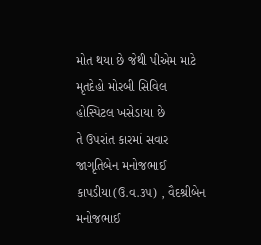મોત થયા છે જેથી પીએમ માટે મૃતદેહો મોરબી સિવિલ હોસ્પિટલ ખસેડાયા છે
તે ઉપરાંત કારમાં સવાર જાગૃતિબેન મનોજભાઈ કાપડીયા(ઉ.વ.૩૫) , વૈદશ્રીબેન મનોજભાઈ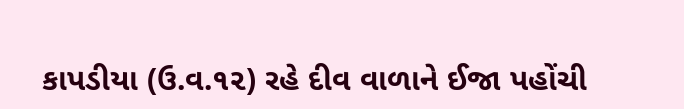કાપડીયા (ઉ.વ.૧૨) રહે દીવ વાળાને ઈજા પહોંચી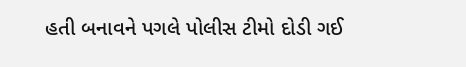હતી બનાવને પગલે પોલીસ ટીમો દોડી ગઈ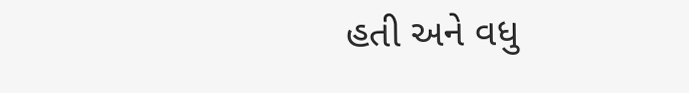હતી અને વધુ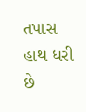તપાસ હાથ ધરી છે